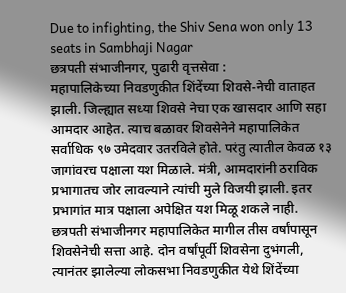Due to infighting, the Shiv Sena won only 13 seats in Sambhaji Nagar
छत्रपती संभाजीनगर, पुढारी वृत्तसेवा :
महापालिकेच्या निवडणुकीत शिंदेंच्या शिवसे-नेची वाताहत झाली. जिल्ह्यात सध्या शिवसे नेचा एक खासदार आणि सहा आमदार आहेत. त्याच बळावर शिवसेनेने महापालिकेत सर्वाधिक ९७ उमेदवार उतरविले होते. परंतु त्यातील केवळ १३ जागांवरच पक्षाला यश मिळाले. मंत्री, आमदारांनी ठराविक प्रभागातच जोर लावल्याने त्यांची मुले विजयी झाली. इतर प्रभागांत मात्र पक्षाला अपेक्षित यश मिळू शकले नाही.
छत्रपती संभाजीनगर महापालिकेत मागील तीस वर्षांपासून शिवसेनेची सत्ता आहे. दोन वर्षांपूर्वी शिवसेना दुभंगली, त्यानंतर झालेल्या लोकसभा निवडणुकीत येथे शिंदेंच्या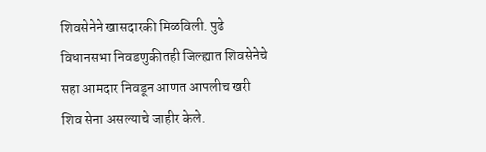शिवसेनेने खासदारकी मिळविली. पुढे विधानसभा निवडणुकीतही जिल्ह्यात शिवसेनेचे सहा आमदार निवडून आणत आपलीच खरी शिव सेना असल्याचे जाहीर केले.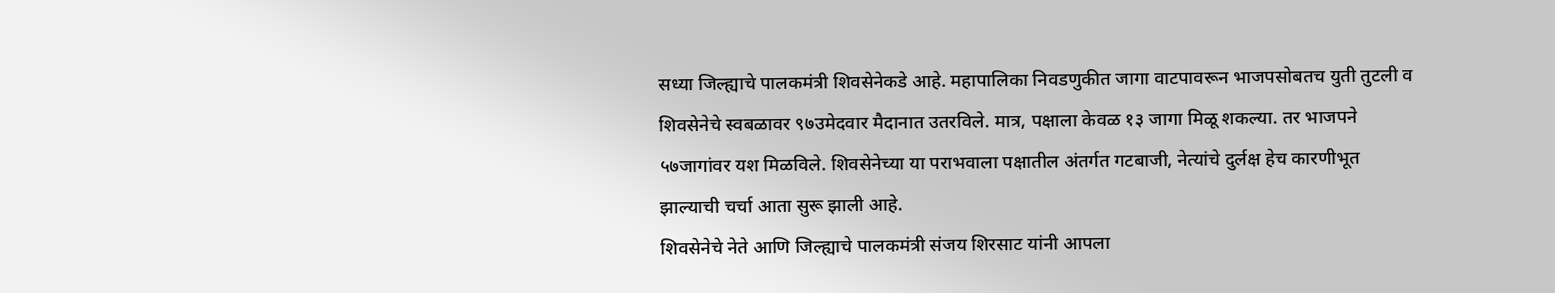सध्या जिल्ह्याचे पालकमंत्री शिवसेनेकडे आहे. महापालिका निवडणुकीत जागा वाटपावरून भाजपसोबतच युती तुटली व शिवसेनेचे स्वबळावर ९७उमेदवार मैदानात उतरविले. मात्र, पक्षाला केवळ १३ जागा मिळू शकल्या. तर भाजपने ५७जागांवर यश मिळविले. शिवसेनेच्या या पराभवाला पक्षातील अंतर्गत गटबाजी, नेत्यांचे दुर्लक्ष हेच कारणीभूत झाल्याची चर्चा आता सुरू झाली आहे.
शिवसेनेचे नेते आणि जिल्ह्याचे पालकमंत्री संजय शिरसाट यांनी आपला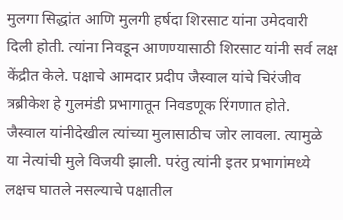मुलगा सिद्धांत आणि मुलगी हर्षदा शिरसाट यांना उमेदवारी दिली होती. त्यांना निवडून आणण्यासाठी शिरसाट यांनी सर्व लक्ष केंद्रीत केले. पक्षाचे आमदार प्रदीप जैस्वाल यांचे चिरंजीव त्रब्रीकेश हे गुलमंडी प्रभागातून निवडणूक रिंगणात होते.
जैस्वाल यांनीदेखील त्यांच्या मुलासाठीच जोर लावला. त्यामुळे या नेत्यांची मुले विजयी झाली. परंतु त्यांनी इतर प्रभागांमध्ये लक्षच घातले नसल्याचे पक्षातील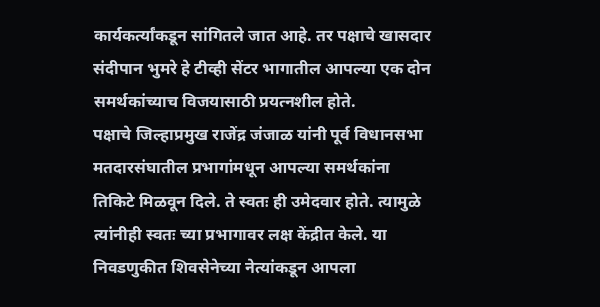कार्यकर्त्यांकडून सांगितले जात आहे. तर पक्षाचे खासदार संदीपान भुमरे हे टीव्ही सेंटर भागातील आपल्या एक दोन समर्थकांच्याच विजयासाठी प्रयत्नशील होते.
पक्षाचे जिल्हाप्रमुख राजेंद्र जंजाळ यांनी पूर्व विधानसभा मतदारसंघातील प्रभागांमधून आपल्या समर्थकांना तिकिटे मिळवून दिले. ते स्वतः ही उमेदवार होते. त्यामुळे त्यांनीही स्वतः च्या प्रभागावर लक्ष केंद्रीत केले. या निवडणुकीत शिवसेनेच्या नेत्यांकडून आपला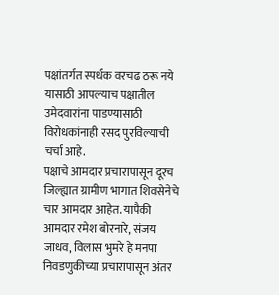पक्षांतर्गत स्पर्धक वरचढ ठरू नये यासाठी आपल्याच पक्षातील उमेदवारांना पाडण्यासाठी विरोधकांनाही रसद पुरविल्याची चर्चा आहे.
पक्षाचे आमदार प्रचारापासून दूरच
जिल्ह्यात ग्रामीण भागात शिवसेनेचे चार आमदार आहेत. यापैकी आमदार रमेश बोरनारे, संजय जाधव, विलास भुमरे हे मनपा निवडणुकीच्या प्रचारापासून अंतर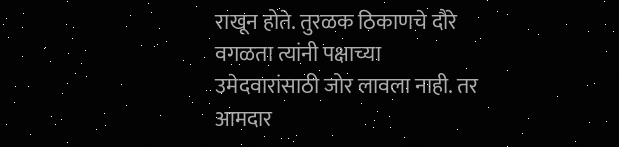राखून होते. तुरळक ठिकाणचे दौरे वगळता त्यांनी पक्षाच्या उमेदवारांसाठी जोर लावला नाही. तर आमदार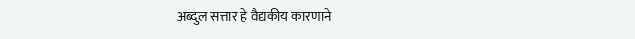अब्दुल सत्तार हे वैद्यकीय कारणाने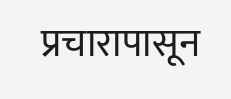प्रचारापासून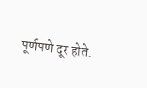पूर्णपणे दूर होते.